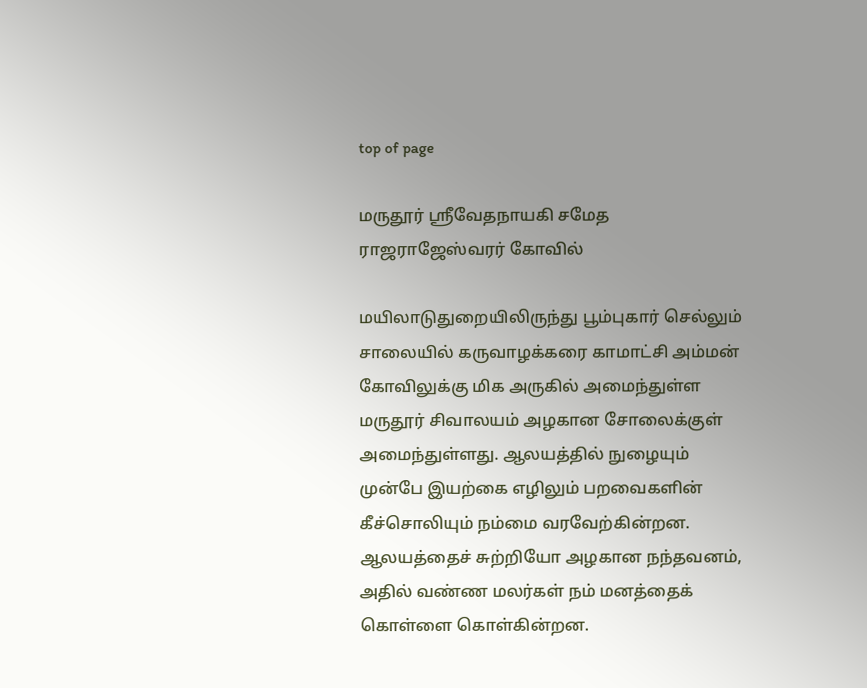top of page

மருதூர் ஸ்ரீவேதநாயகி சமேத ராஜராஜேஸ்வரர் கோவில்

மயிலாடுதுறையிலிருந்து பூம்புகார் செல்லும் சாலையில் கருவாழக்கரை காமாட்சி அம்மன் கோவிலுக்கு மிக அருகில் அமைந்துள்ள மருதூர் சிவாலயம் அழகான சோலைக்குள் அமைந்துள்ளது. ஆலயத்தில் நுழையும் முன்பே இயற்கை எழிலும் பறவைகளின் கீச்சொலியும் நம்மை வரவேற்கின்றன. ஆலயத்தைச் சுற்றியோ அழகான நந்தவனம், அதில் வண்ண மலர்கள் நம் மனத்தைக் கொள்ளை கொள்கின்றன.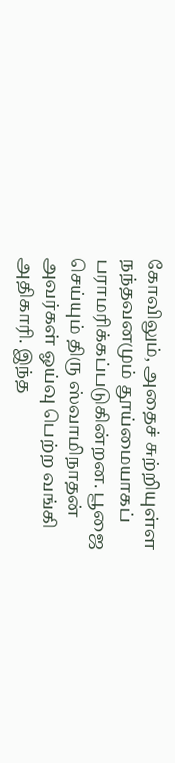கோவிலும், அதைச் சுற்றியுள்ள நந்தவனமும் தூய்மையாகப் பராமரிக்கப்படுகின்றன. பூஜை செய்யும் திரு ஸ்வாமிநாதன் அவர்கள் ஓய்வு பெற்ற வங்கி அதிகாரி. இந்த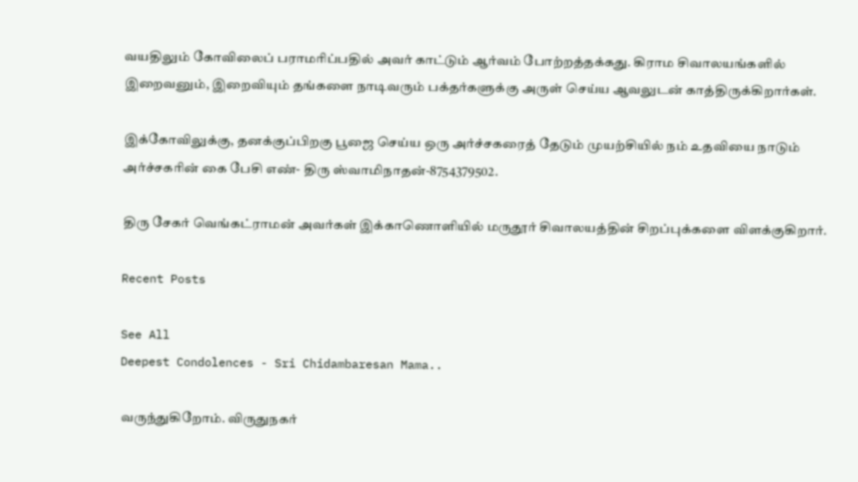வயதிலும் கோவிலைப் பராமரிப்பதில் அவர் காட்டும் ஆர்வம் போற்றத்தக்கது. கிராம சிவாலயங்களில் இறைவனும், இறைவியும் தங்களை நாடிவரும் பக்தர்களுக்கு அருள் செய்ய ஆவலுடன் காத்திருக்கிறார்கள்.

இக்கோவிலுக்கு, தனக்குப்பிறகு பூஜை செய்ய ஒரு அர்ச்சகரைத் தேடும் முயற்சியில் நம் உதவியை நாடும் அர்ச்சகரின் கை பேசி எண்- திரு ஸ்வாமிநாதன்-8754379502.

திரு சேகர் வெங்கட்ராமன் அவர்கள் இக்காணொளியில் மருதூர் சிவாலயத்தின் சிறப்புக்களை விளக்குகிறார்.

Recent Posts

See All
Deepest Condolences - Sri Chidambaresan Mama..

வருந்துகிறோம். விருதுநகர்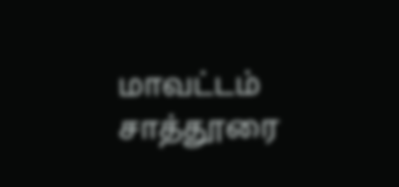மாவட்டம் சாத்தூரை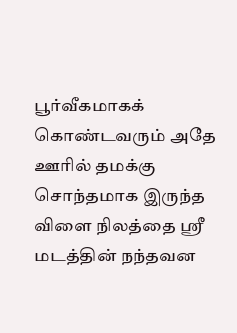பூர்வீகமாகக் கொண்டவரும் அதே ஊரில் தமக்கு சொந்தமாக இருந்த விளை நிலத்தை ஶ்ரீ மடத்தின் நந்தவன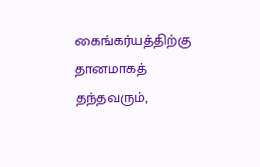கைங்கர்யத்திற்கு தானமாகத் தந்தவரும்,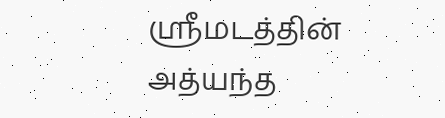ஶ்ரீமடத்தின் அத்யந்த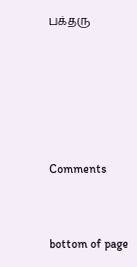பக்தரு





Comments


bottom of page